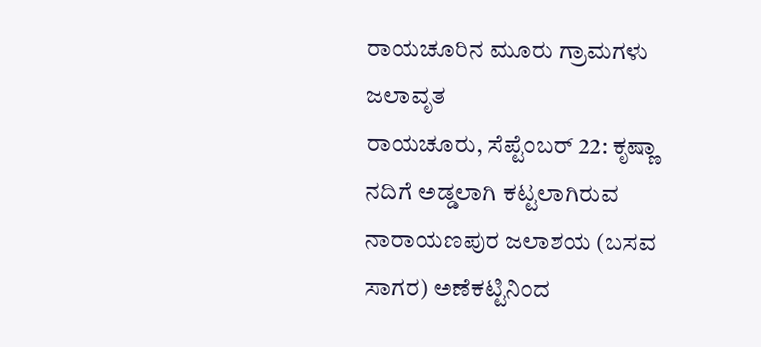ರಾಯಚೂರಿನ ಮೂರು ಗ್ರಾಮಗಳು ಜಲಾವೃತ
ರಾಯಚೂರು, ಸೆಪ್ಟೆಂಬರ್ 22: ಕೃಷ್ಣಾ ನದಿಗೆ ಅಡ್ಡಲಾಗಿ ಕಟ್ಟಲಾಗಿರುವ ನಾರಾಯಣಪುರ ಜಲಾಶಯ (ಬಸವ ಸಾಗರ) ಅಣೆಕಟ್ಟಿನಿಂದ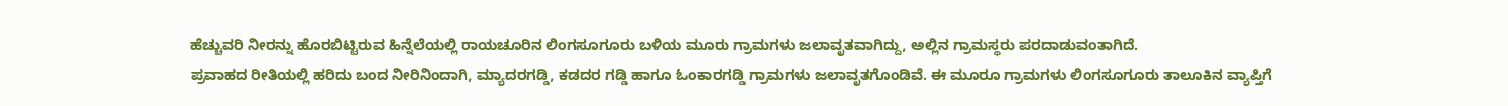ಹೆಚ್ಚುವರಿ ನೀರನ್ನು ಹೊರಬಿಟ್ಟಿರುವ ಹಿನ್ನೆಲೆಯಲ್ಲಿ ರಾಯಚೂರಿನ ಲಿಂಗಸೂಗೂರು ಬಳಿಯ ಮೂರು ಗ್ರಾಮಗಳು ಜಲಾವೃತವಾಗಿದ್ದು, ಅಲ್ಲಿನ ಗ್ರಾಮಸ್ಥರು ಪರದಾಡುವಂತಾಗಿದೆ.
ಪ್ರವಾಹದ ರೀತಿಯಲ್ಲಿ ಹರಿದು ಬಂದ ನೀರಿನಿಂದಾಗಿ, ಮ್ಯಾದರಗಡ್ಡಿ, ಕಡದರ ಗಡ್ಡಿ ಹಾಗೂ ಓಂಕಾರಗಡ್ಡಿ ಗ್ರಾಮಗಳು ಜಲಾವೃತಗೊಂಡಿವೆ. ಈ ಮೂರೂ ಗ್ರಾಮಗಳು ಲಿಂಗಸೂಗೂರು ತಾಲೂಕಿನ ವ್ಯಾಪ್ತಿಗೆ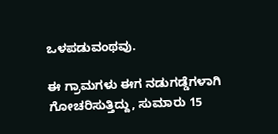ಒಳಪಡುವಂಥವು.

ಈ ಗ್ರಾಮಗಳು ಈಗ ನಡುಗಡ್ಡೆಗಳಾಗಿ ಗೋಚರಿಸುತ್ತಿದ್ದು, ಸುಮಾರು 15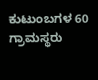ಕುಟುಂಬಗಳ 60 ಗ್ರಾಮಸ್ಥರು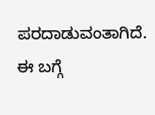ಪರದಾಡುವಂತಾಗಿದೆ. ಈ ಬಗ್ಗೆ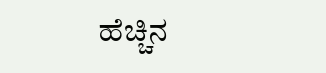ಹೆಚ್ಚಿನ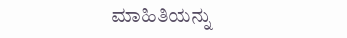ಮಾಹಿತಿಯನ್ನು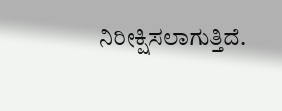ನಿರೀಕ್ಷಿಸಲಾಗುತ್ತಿದೆ.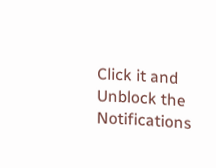Click it and Unblock the Notifications